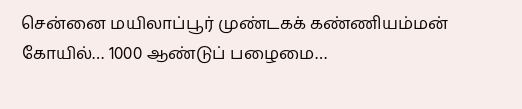சென்னை மயிலாப்பூர் முண்டகக் கண்ணியம்மன் கோயில்… 1000 ஆண்டுப் பழைமை…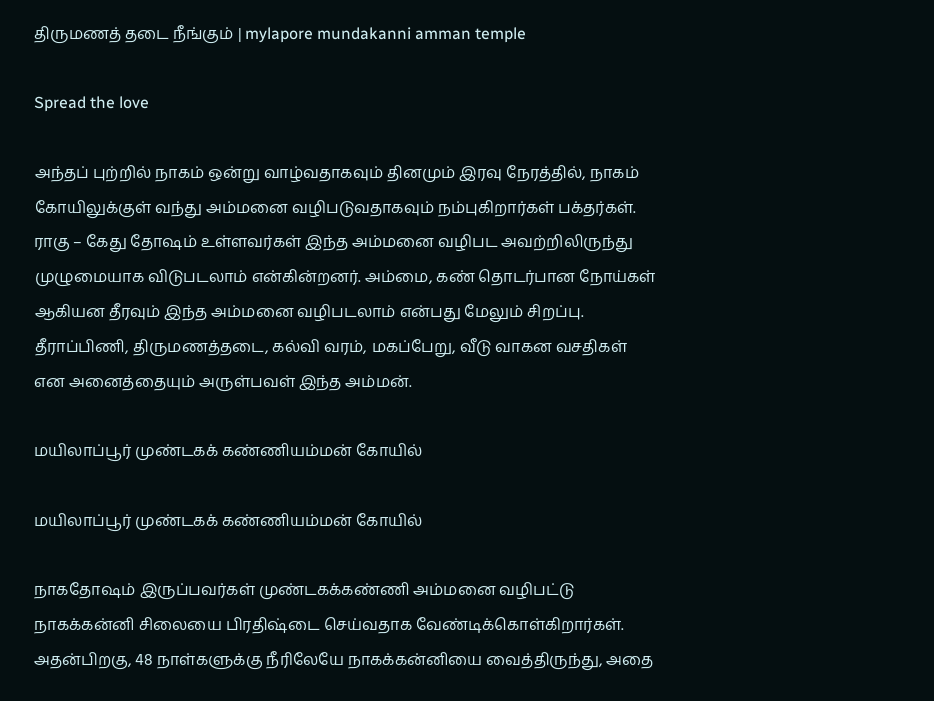திருமணத் தடை நீங்கும் | mylapore mundakanni amman temple

Spread the love

அந்தப் புற்றில் நாகம் ஒன்று வாழ்வதாகவும் தினமும் இரவு நேரத்தில், நாகம் கோயிலுக்குள் வந்து அம்மனை வழிபடுவதாகவும் நம்புகிறார்கள் பக்தர்கள். ராகு – கேது தோஷம் உள்ளவர்கள் இந்த அம்மனை வழிபட அவற்றிலிருந்து முழுமையாக விடுபடலாம் என்கின்றனர். அம்மை, கண் தொடர்பான நோய்கள் ஆகியன தீரவும் இந்த அம்மனை வழிபடலாம் என்பது மேலும் சிறப்பு. தீராப்பிணி, திருமணத்தடை, கல்வி வரம், மகப்பேறு, வீடு வாகன வசதிகள் என அனைத்தையும் அருள்பவள் இந்த அம்மன்.

மயிலாப்பூர் முண்டகக் கண்ணியம்மன் கோயில்

மயிலாப்பூர் முண்டகக் கண்ணியம்மன் கோயில்

நாகதோஷம் இருப்பவர்கள் முண்டகக்கண்ணி அம்மனை வழிபட்டு நாகக்கன்னி சிலையை பிரதிஷ்டை செய்வதாக வேண்டிக்கொள்கிறார்கள். அதன்பிறகு, 48 நாள்களுக்கு நீரிலேயே நாகக்கன்னியை வைத்திருந்து, அதை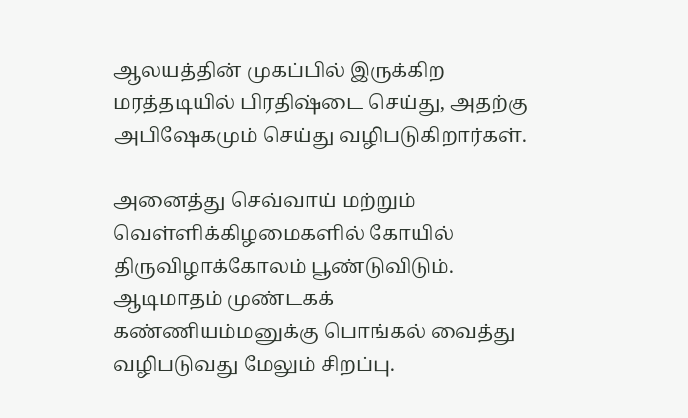ஆலயத்தின் முகப்பில் இருக்கிற மரத்தடியில் பிரதிஷ்டை செய்து, அதற்கு அபிஷேகமும் செய்து வழிபடுகிறார்கள்.

அனைத்து செவ்வாய் மற்றும் வெள்ளிக்கிழமைகளில் கோயில் திருவிழாக்கோலம் பூண்டுவிடும். ஆடிமாதம் முண்டகக் கண்ணியம்மனுக்கு பொங்கல் வைத்து வழிபடுவது மேலும் சிறப்பு.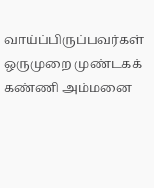வாய்ப்பிருப்பவர்கள் ஒருமுறை முண்டகக் கண்ணி அம்மனை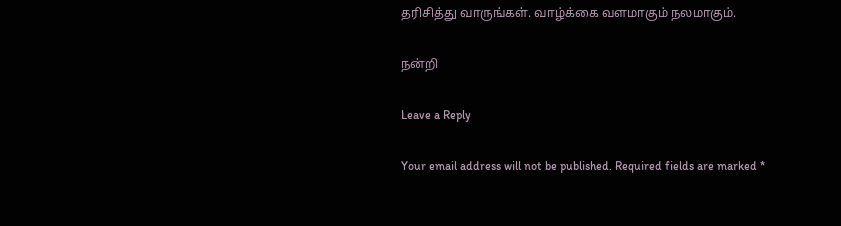தரிசித்து வாருங்கள். வாழ்க்கை வளமாகும் நலமாகும்.

நன்றி

Leave a Reply

Your email address will not be published. Required fields are marked *